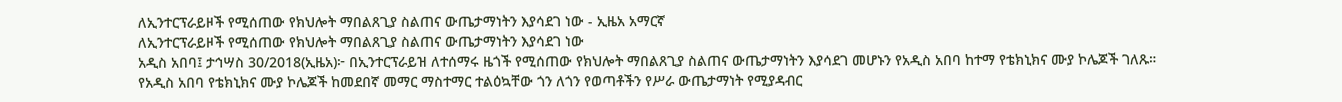ለኢንተርፕራይዞች የሚሰጠው የክህሎት ማበልጸጊያ ስልጠና ውጤታማነትን እያሳደገ ነው - ኢዜአ አማርኛ
ለኢንተርፕራይዞች የሚሰጠው የክህሎት ማበልጸጊያ ስልጠና ውጤታማነትን እያሳደገ ነው
አዲስ አበባ፤ ታኅሣስ 30/2018(ኢዜአ)፦ በኢንተርፕራይዝ ለተሰማሩ ዜጎች የሚሰጠው የክህሎት ማበልጸጊያ ስልጠና ውጤታማነትን እያሳደገ መሆኑን የአዲስ አበባ ከተማ የቴክኒክና ሙያ ኮሌጆች ገለጹ።
የአዲስ አበባ የቴክኒክና ሙያ ኮሌጆች ከመደበኛ መማር ማስተማር ተልዕኳቸው ጎን ለጎን የወጣቶችን የሥራ ውጤታማነት የሚያዳብር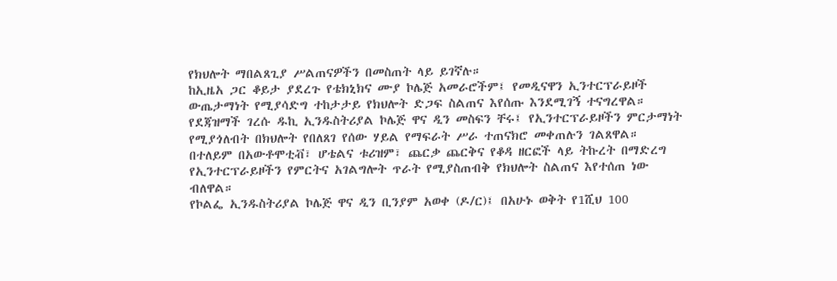የክህሎት ማበልጸጊያ ሥልጠናዎችን በመስጠት ላይ ይገኛሉ።
ከኢዜአ ጋር ቆይታ ያደረጉ የቴክኒክና ሙያ ኮሌጅ አመራሮችም፤ የመዲናዋን ኢንተርፕራይዞች ውጤታማነት የሚያሳድግ ተከታታይ የክህሎት ድጋፍ ስልጠና እየሰጡ እንደሚገኝ ተናግረዋል።
የደጃዝማች ገረሱ ዱኪ ኢንዱስትሪያል ኮሌጅ ዋና ዲን መስፍን ቸሩ፤ የኢንተርፕራይዞችን ምርታማነት የሚያጎለብት በክህሎት የበለጸገ የሰው ሃይል የማፍራት ሥራ ተጠናክሮ መቀጠሉን ገልጸዋል።
በተለይም በአውቶሞቲቭ፣ ሆቴልና ቱሪዝም፣ ጨርቃ ጨርቅና የቆዳ ዘርፎች ላይ ትኩረት በማድረግ የኢንተርፕራይዞችን የምርትና አገልግሎት ጥራት የሚያስጠብቅ የክህሎት ስልጠና እየተሰጠ ነው ብለዋል።
የኮልፌ ኢንዱስትሪያል ኮሌጅ ዋና ዲን ቢንያም አወቀ (ዶ/ር)፤ በአሁኑ ወቅት የ1ሺህ 100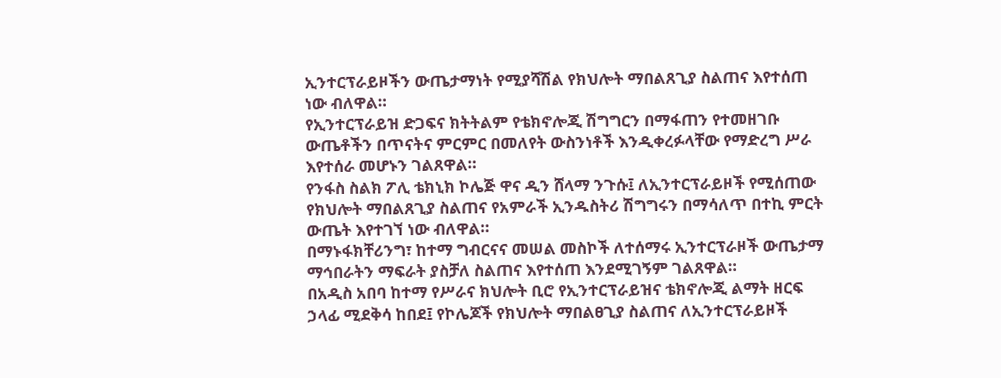ኢንተርፕራይዞችን ውጤታማነት የሚያሻሽል የክህሎት ማበልጸጊያ ስልጠና እየተሰጠ ነው ብለዋል።
የኢንተርፕራይዝ ድጋፍና ክትትልም የቴክኖሎጂ ሽግግርን በማፋጠን የተመዘገቡ ውጤቶችን በጥናትና ምርምር በመለየት ውስንነቶች እንዲቀረፉላቸው የማድረግ ሥራ እየተሰራ መሆኑን ገልጸዋል።
የንፋስ ስልክ ፖሊ ቴክኒክ ኮሌጅ ዋና ዲን ሸላማ ንጉሱ፤ ለኢንተርፕራይዞች የሚሰጠው የክህሎት ማበልጸጊያ ስልጠና የአምራች ኢንዱስትሪ ሽግግሩን በማሳለጥ በተኪ ምርት ውጤት እየተገኘ ነው ብለዋል።
በማኑፋክቸሪንግ፣ ከተማ ግብርናና መሠል መስኮች ለተሰማሩ ኢንተርፕራዞች ውጤታማ ማኅበራትን ማፍራት ያስቻለ ስልጠና እየተሰጠ እንደሚገኝም ገልጸዋል።
በአዲስ አበባ ከተማ የሥራና ክህሎት ቢሮ የኢንተርፕራይዝና ቴክኖሎጂ ልማት ዘርፍ ኃላፊ ሚደቅሳ ከበደ፤ የኮሌጆች የክህሎት ማበልፀጊያ ስልጠና ለኢንተርፕራይዞች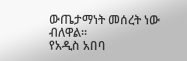ውጤታማነት መሰረት ነው ብለዋል፡፡
የአዲስ አበባ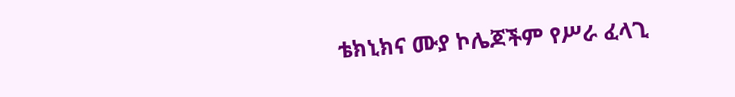ቴክኒክና ሙያ ኮሌጆችም የሥራ ፈላጊ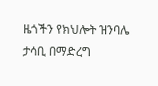ዜጎችን የክህሎት ዝንባሌ ታሳቢ በማድረግ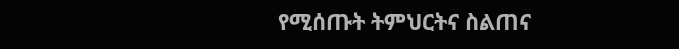የሚሰጡት ትምህርትና ስልጠና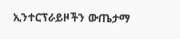ኢንተርፕራይዞችን ውጤታማ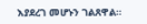እያደረገ መሆኑን ገልጸዋል።